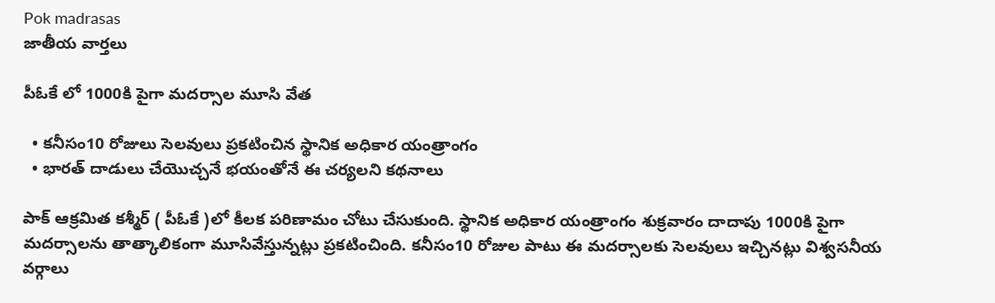Pok madrasas
జాతీయ వార్తలు

పీఓకే లో 1000కి పైగా మదర్సాల మూసి వేత

  • కనీసం10 రోజులు సెలవులు ప్రకటించిన స్థానిక అధికార యంత్రాంగం
  • భారత్ దాడులు చేయొచ్చనే భయంతోనే ఈ చర్యలని కథనాలు

పాక్ ఆక్రమిత కశ్మీర్ ( పీఓకే )లో కీలక పరిణామం చోటు చేసుకుంది. స్థానిక అధికార యంత్రాంగం శుక్రవారం దాదాపు 1000కి పైగా మదర్సాలను తాత్కాలికంగా మూసివేస్తున్నట్లు ప్రకటించింది. కనీసం10 రోజుల పాటు ఈ మదర్సాలకు సెలవులు ఇచ్చినట్లు విశ్వసనీయ వర్గాలు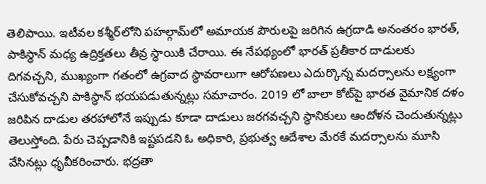తెలిపాయి. ఇటీవల కశ్మీర్‌లోని పహల్గామ్‌లో అమాయక పౌరులపై జరిగిన ఉగ్రదాడి అనంతరం భారత్, పాకిస్థాన్ మధ్య ఉద్రిక్తతలు తీవ్ర స్థాయికి చేరాయి. ఈ నేపథ్యంలో భారత్ ప్రతీకార దాడులకు దిగవచ్చని, ముఖ్యంగా గతంలో ఉగ్రవాద స్థావరాలుగా ఆరోపణలు ఎదుర్కొన్న మదర్సాలను లక్ష్యంగా చేసుకోవచ్చని పాకిస్థాన్ భయపడుతున్నట్లు సమాచారం. 2019 లో బాలా కోట్‌పై భారత వైమానిక దళం జరిపిన దాడుల తరహాలోనే ఇప్పుడు కూడా దాడులు జరగవచ్చని స్థానికులు ఆందోళన చెందుతున్నట్లు తెలుస్తోంది. పేరు చెప్పడానికి ఇష్టపడని ఓ అధికారి, ప్రభుత్వ ఆదేశాల మేరకే మదర్సాలను మూసి వేసినట్లు ధృవీకరించారు. భద్రతా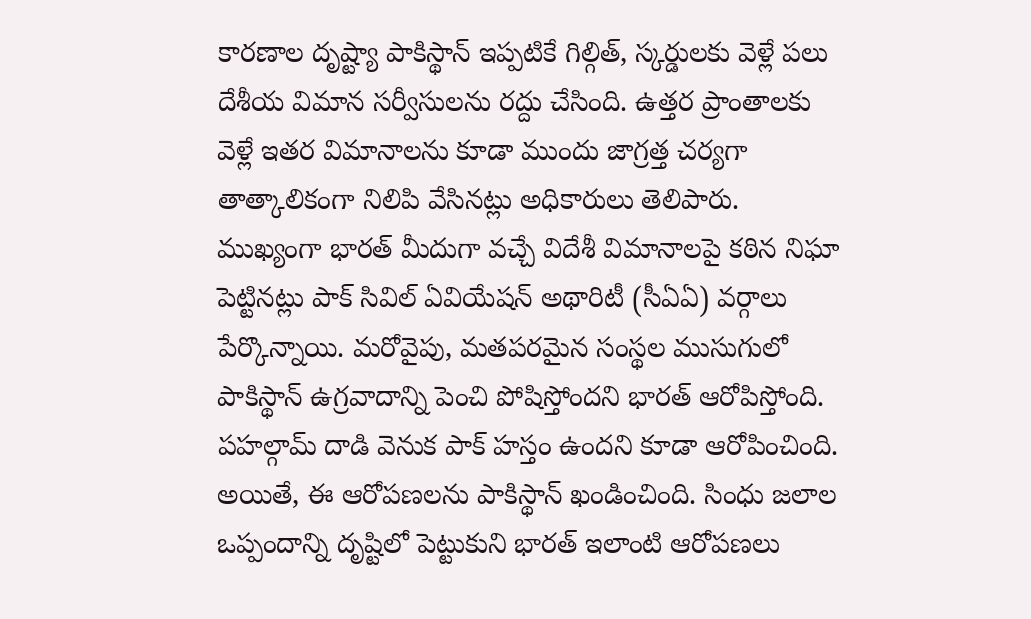కారణాల దృష్ట్యా పాకిస్థాన్ ఇప్పటికే గిల్గిత్, స్కర్డులకు వెళ్లే పలు దేశీయ విమాన సర్వీసులను రద్దు చేసింది. ఉత్తర ప్రాంతాలకు వెళ్లే ఇతర విమానాలను కూడా ముందు జాగ్రత్త చర్యగా తాత్కాలికంగా నిలిపి వేసినట్లు అధికారులు తెలిపారు. ముఖ్యంగా భారత్ మీదుగా వచ్చే విదేశీ విమానాలపై కఠిన నిఘా పెట్టినట్లు పాక్ సివిల్ ఏవియేషన్ అథారిటీ (సీఏఏ) వర్గాలు పేర్కొన్నాయి. మరోవైపు, మతపరమైన సంస్థల ముసుగులో పాకిస్థాన్ ఉగ్రవాదాన్ని పెంచి పోషిస్తోందని భారత్ ఆరోపిస్తోంది. పహల్గామ్ దాడి వెనుక పాక్ హస్తం ఉందని కూడా ఆరోపించింది. అయితే, ఈ ఆరోపణలను పాకిస్థాన్ ఖండించింది. సింధు జలాల ఒప్పందాన్ని దృష్టిలో పెట్టుకుని భారత్ ఇలాంటి ఆరోపణలు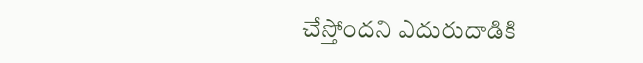చేస్తోందని ఎదురుదాడికి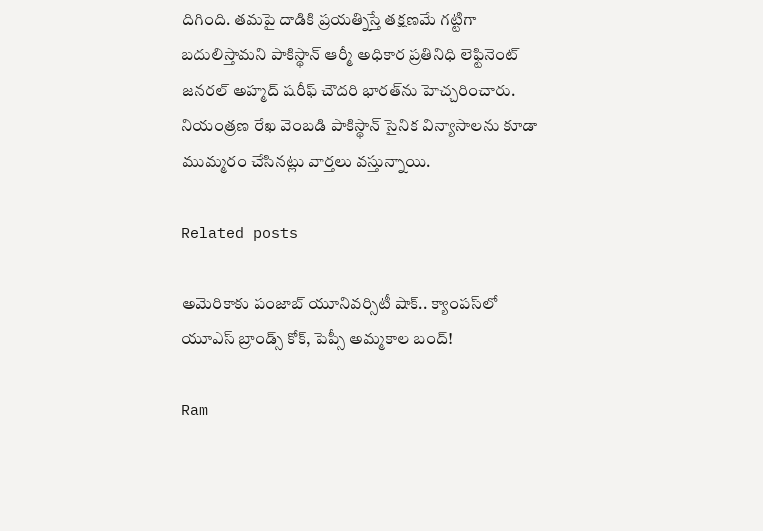దిగింది. తమపై దాడికి ప్రయత్నిస్తే తక్షణమే గట్టిగా బదులిస్తామని పాకిస్థాన్ ఆర్మీ అధికార ప్రతినిధి లెఫ్టినెంట్ జనరల్ అహ్మద్ షరీఫ్ చౌదరి భారత్‌ను హెచ్చరించారు. నియంత్రణ రేఖ వెంబడి పాకిస్థాన్ సైనిక విన్యాసాలను కూడా ముమ్మరం చేసినట్లు వార్తలు వస్తున్నాయి.

Related posts

అమెరికాకు పంజాబ్ యూనివర్సిటీ షాక్.. క్యాంపస్‌లో యూఎస్ బ్రాండ్స్ కోక్, పెప్సీ అమ్మకాల బంద్!

Ram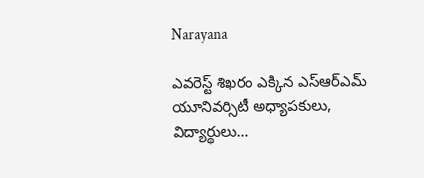Narayana

ఎవరెస్ట్ శిఖరం ఎక్కిన ఎస్ఆర్ఎమ్ యూనివర్సిటీ అధ్యాపకులు, విద్యార్థులు…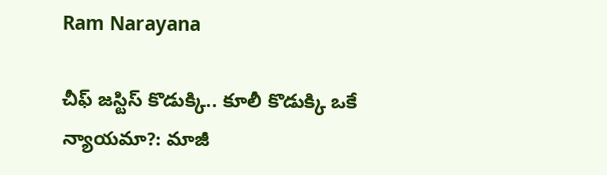Ram Narayana

చీఫ్ జస్టిస్ కొడుక్కి.. కూలీ కొడుక్కి ఒకే న్యాయమా?: మాజీ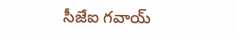సీజేఐ గవాయ్